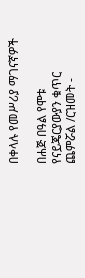በቀላሉ የመሥሪያ ማገናኛዎች

በሐጅ በዓል የሞቱ የናይጄርያውያን ቁጥር ጨምሯል /ርዝመት -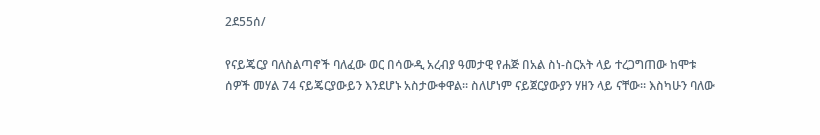2ደ55ሰ/

የናይጄርያ ባለስልጣኖች ባለፈው ወር በሳውዲ አረብያ ዓመታዊ የሐጅ በአል ስነ-ስርአት ላይ ተረጋግጠው ከሞቱ ሰዎች መሃል 74 ናይጄርያውይን እንደሆኑ አስታውቀዋል። ስለሆነም ናይጀርያውያን ሃዘን ላይ ናቸው። እስካሁን ባለው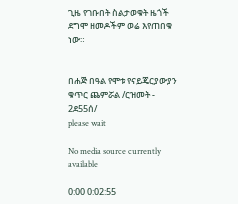ጊዜ የገቡበት ስልታወቁት ዜጎች ደግሞ ዘመዶችም ወሬ እየጠበቁ ነው።


በሐጅ በዓል የሞቱ የናይጄርያውያን ቁጥር ጨምሯል /ርዝመት - 2ደ55ሰ/
please wait

No media source currently available

0:00 0:02:55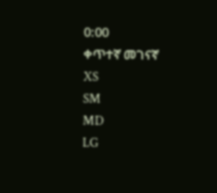0:00
ቀጥተኛ መገናኛ
XS
SM
MD
LG